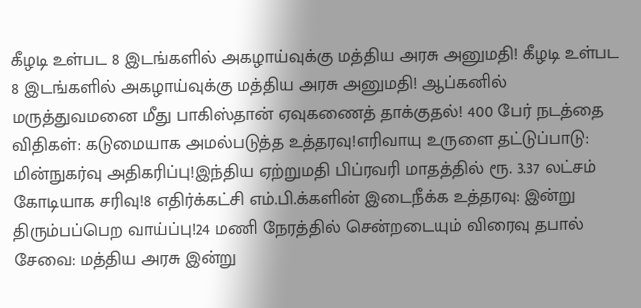கீழடி உள்பட 8 இடங்களில் அகழாய்வுக்கு மத்திய அரசு அனுமதி! கீழடி உள்பட 8 இடங்களில் அகழாய்வுக்கு மத்திய அரசு அனுமதி! ஆப்கனில் மருத்துவமனை மீது பாகிஸ்தான் ஏவுகணைத் தாக்குதல்! 400 பேர் நடத்தை விதிகள்: கடுமையாக அமல்படுத்த உத்தரவு!எரிவாயு உருளை தட்டுப்பாடு: மின்நுகர்வு அதிகரிப்பு!இந்திய ஏற்றுமதி பிப்ரவரி மாதத்தில் ரூ. 3.37 லட்சம் கோடியாக சரிவு!8 எதிர்க்கட்சி எம்.பி.க்களின் இடைநீக்க உத்தரவு: இன்று திரும்பப்பெற வாய்ப்பு!24 மணி நேரத்தில் சென்றடையும் விரைவு தபால் சேவை: மத்திய அரசு இன்று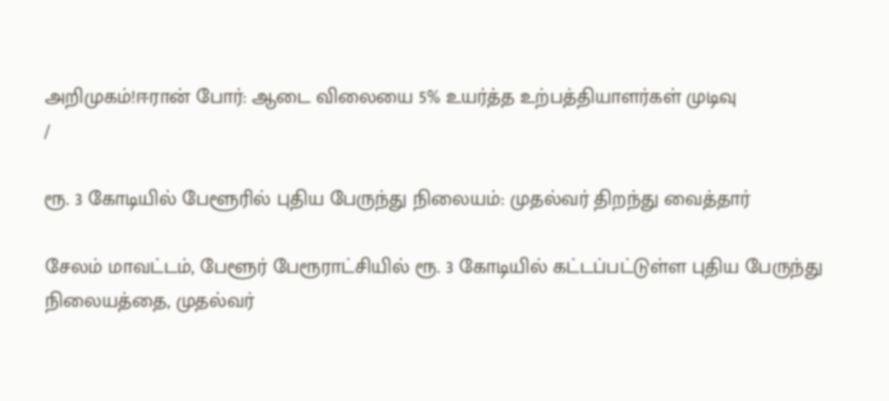அறிமுகம்!ஈரான் போர்: ஆடை விலையை 5% உயர்த்த உற்பத்தியாளர்கள் முடிவு
/

ரூ. 3 கோடியில் பேளூரில் புதிய பேருந்து நிலையம்: முதல்வர் திறந்து வைத்தார்

சேலம் மாவட்டம், பேளூர் பேரூராட்சியில் ரூ. 3 கோடியில் கட்டப்பட்டுள்ள புதிய பேருந்து நிலையத்தை, முதல்வர்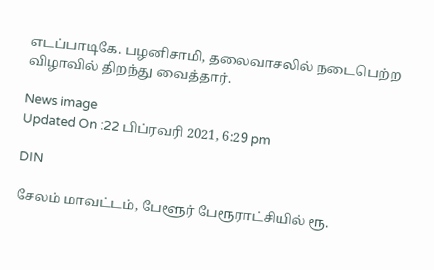எடப்பாடிகே. பழனிசாமி, தலைவாசலில் நடைபெற்ற விழாவில் திறந்து வைத்தார்.

News image
Updated On :22 பிப்ரவரி 2021, 6:29 pm

DIN

சேலம் மாவட்டம், பேளூர் பேரூராட்சியில் ரூ.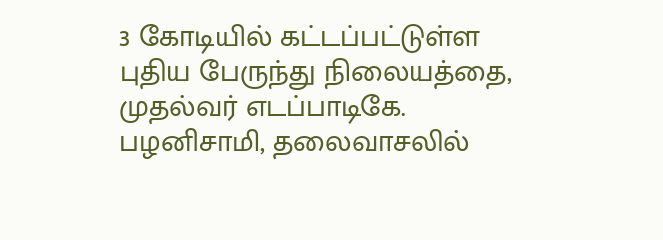3 கோடியில் கட்டப்பட்டுள்ள புதிய பேருந்து நிலையத்தை, முதல்வர் எடப்பாடிகே. பழனிசாமி, தலைவாசலில்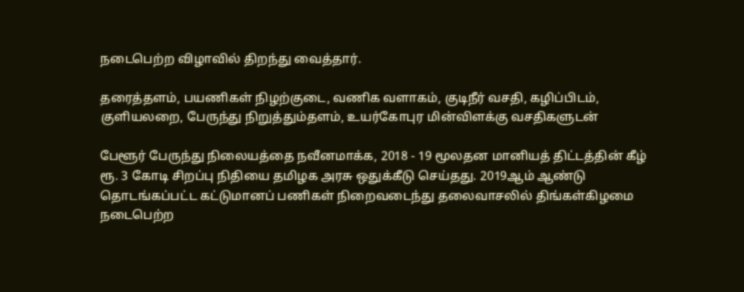நடைபெற்ற விழாவில் திறந்து வைத்தார்.

தரைத்தளம், பயணிகள் நிழற்குடை, வணிக வளாகம், குடிநீர் வசதி, கழிப்பிடம், குளியலறை, பேருந்து நிறுத்தும்தளம், உயர்கோபுர மின்விளக்கு வசதிகளுடன்

பேளூர் பேருந்து நிலையத்தை நவீனமாக்க, 2018 - 19 மூலதன மானியத் திட்டத்தின் கீழ் ரூ. 3 கோடி சிறப்பு நிதியை தமிழக அரசு ஒதுக்கீடு செய்தது. 2019ஆம் ஆண்டு தொடங்கப்பட்ட கட்டுமானப் பணிகள் நிறைவடைந்து தலைவாசலில் திங்கள்கிழமை நடைபெற்ற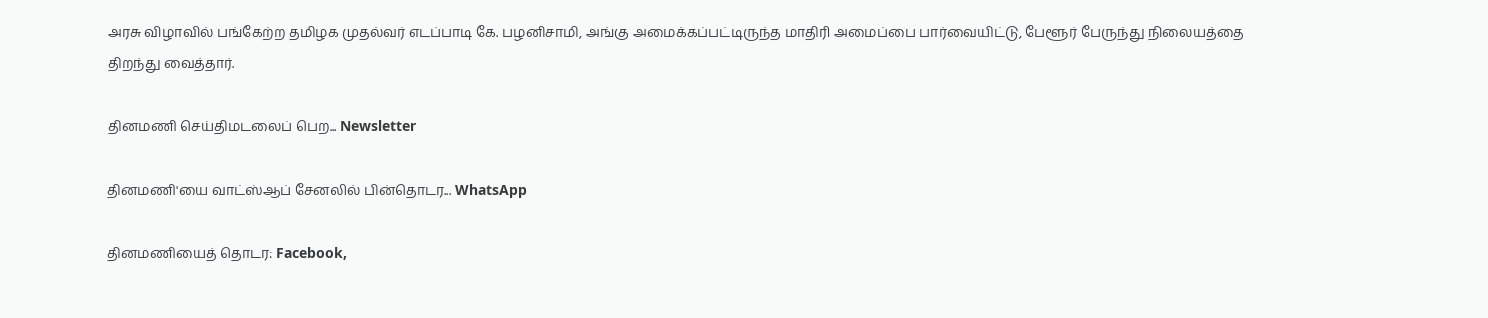அரசு விழாவில் பங்கேற்ற தமிழக முதல்வர் எடப்பாடி கே. பழனிசாமி, அங்கு அமைக்கப்பட்டிருந்த மாதிரி அமைப்பை பார்வையிட்டு, பேளூர் பேருந்து நிலையத்தை திறந்து வைத்தார்.

தினமணி செய்திமடலைப் பெற... Newsletter

தினமணி'யை வாட்ஸ்ஆப் சேனலில் பின்தொடர... WhatsApp

தினமணியைத் தொடர: Facebook,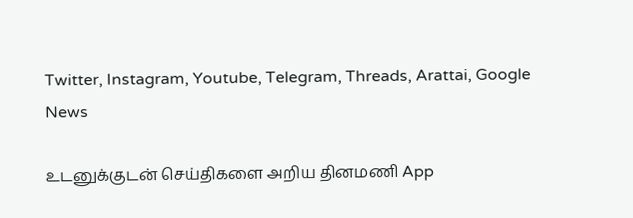Twitter, Instagram, Youtube, Telegram, Threads, Arattai, Google News

உடனுக்குடன் செய்திகளை அறிய தினமணி App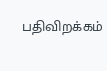பதிவிறக்கம்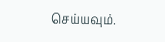செய்யவும்.